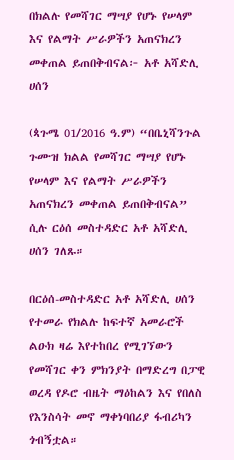በክልሉ የመሻገር ማሣያ የሆኑ የሠላም እና የልማት ሥራዎችን አጠናክረን መቀጠል ይጠበቅብናል፦ አቶ አሻድሊ ሀሰን

(ጳጉሜ 01/2016 ዓ.ም) “በቤኒሻንጉል ጉሙዝ ክልል የመሻገር ማሣያ የሆኑ የሠላም እና የልማት ሥራዎችን አጠናክረን መቀጠል ይጠበቅብናል” ሲሉ ርዕሰ መስተዳድር አቶ አሻድሊ ሀሰን ገለጹ።

በርዕሰ-መስተዳድር አቶ አሻድሊ ሀሰን የተመራ የክልሉ ከፍተኛ አመራሮች ልዑክ ዛሬ እየተከበረ የሚገኘውን የመሻገር ቀን ምክንያት በማድረግ በፓዊ ወረዳ የዶሮ ብዜት ማዕከልን እና የበለስ የእንስሳት መኖ ማቀነባበሪያ ፋብሪካን ጎብኝቷል።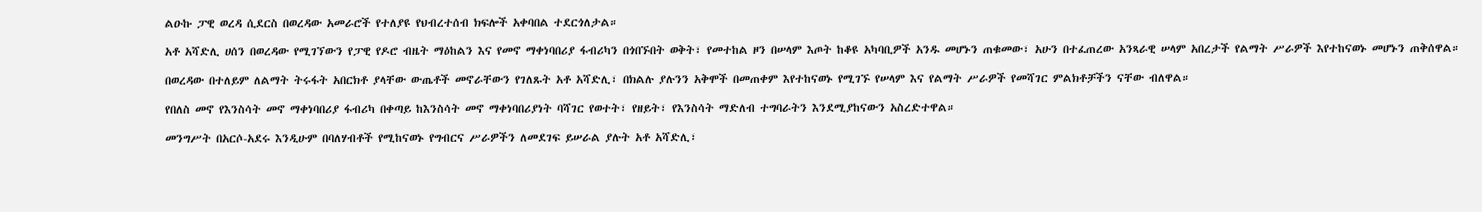ልዑኩ ፓዊ ወረዳ ሲደርስ በወረዳው አመራሮች የተለያዩ የህብረተሰብ ክፍሎች አቀባበል ተደርጎለታል።

አቶ አሻድሊ ሀሰን በወረዳው የሚገኘውን የፓዊ የዶሮ ብዜት ማዕከልን እና የመኖ ማቀነባበሪያ ፋብሪካን በጎበኙበት ወቅት፣ የመተከል ዞን በሠላም እጦት ከቆዩ አካባቢዎች አንዱ መሆኑን ጠቁመው፣ አሁን በተፈጠረው አንጻራዊ ሠላም አበረታች የልማት ሥራዎች እየተከናወኑ መሆኑን ጠቅሰዋል።

በወረዳው በተለይም ለልማት ትሩፋት አበርክቶ ያላቸው ውጤቶች መኖራቸውን የገለጹት አቶ አሻድሊ፣ በክልሉ ያሉንን አቅሞች በመጠቀም እየተከናወኑ የሚገኙ የሠላም እና የልማት ሥራዎች የመሻገር ምልክቶቻችን ናቸው ብለዋል።

የበለስ መኖ የእንስሳት መኖ ማቀነባበሪያ ፋብሪካ በቀጣይ ከእንስሳት መኖ ማቀነባበሪያነት ባሻገር የወተት፣ የዘይት፣ የእንስሳት ማድለብ ተግባራትን እንደሚያከናውን አስረድተዋል።

መንግሥት በአርሶ-አደሩ እንዲሁም በባለሃብቶች የሚከናወኑ የግብርና ሥራዎችን ለመደገፍ ይሠራል ያሉት አቶ አሻድሊ፣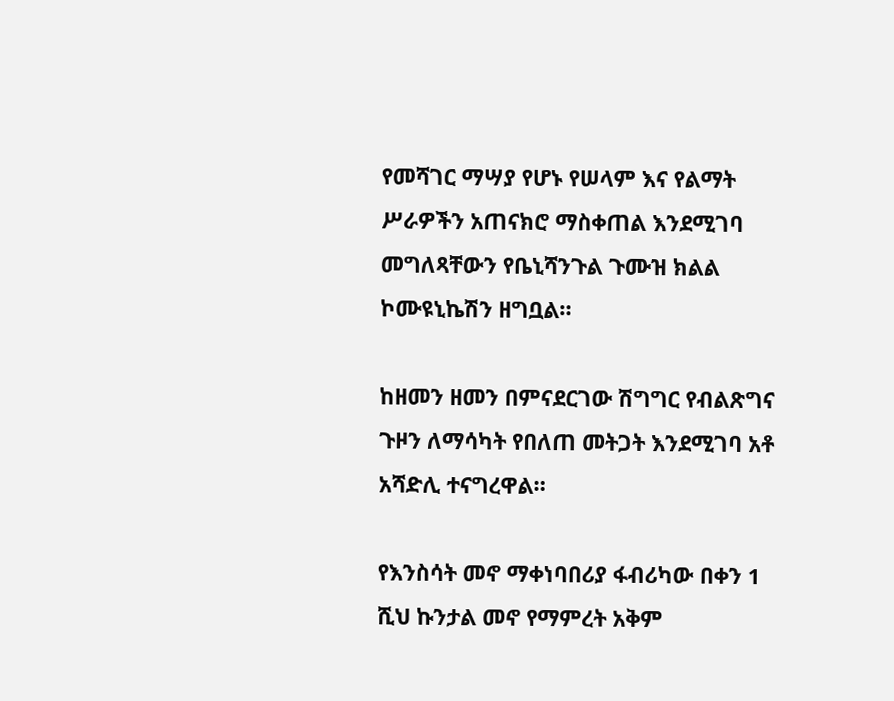የመሻገር ማሣያ የሆኑ የሠላም እና የልማት ሥራዎችን አጠናክሮ ማስቀጠል እንደሚገባ መግለጻቸውን የቤኒሻንጉል ጉሙዝ ክልል ኮሙዩኒኬሽን ዘግቧል።

ከዘመን ዘመን በምናደርገው ሽግግር የብልጽግና ጉዞን ለማሳካት የበለጠ መትጋት እንደሚገባ አቶ አሻድሊ ተናግረዋል።

የእንስሳት መኖ ማቀነባበሪያ ፋብሪካው በቀን 1 ሺህ ኩንታል መኖ የማምረት አቅም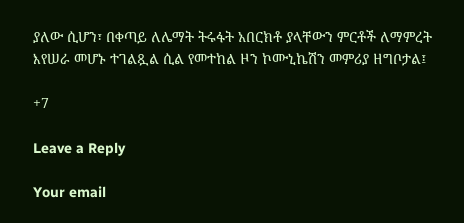ያለው ሲሆን፣ በቀጣይ ለሌማት ትሩፋት አበርክቶ ያላቸውን ምርቶች ለማምረት እየሠራ መሆኑ ተገልጿል ሲል የመተከል ዞን ኮሙኒኬሽን መምሪያ ዘግቦታል፤

+7

Leave a Reply

Your email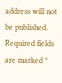address will not be published. Required fields are marked *